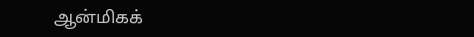ஆன்மிகக்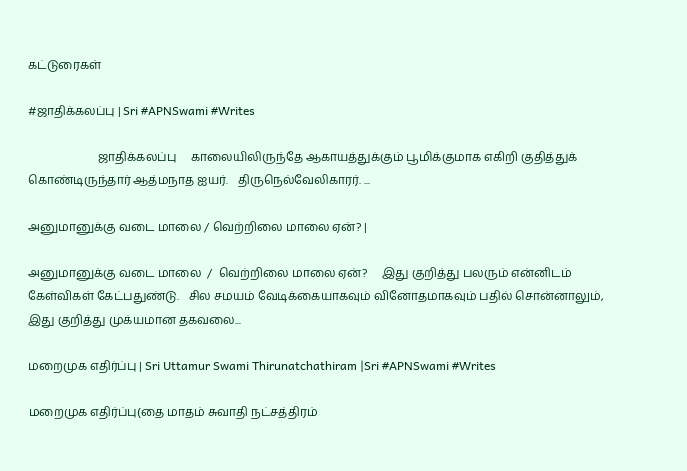கட்டுரைகள்

#ஜாதிக்கலப்பு | Sri #APNSwami #Writes

                        ஜாதிக்கலப்பு     காலையிலிருந்தே ஆகாயத்துக்கும் பூமிக்குமாக எகிறி குதித்துக் கொண்டிருந்தார் ஆத்மநாத ஐயர்.   திருநெல்வேலிகாரர். ...

அனுமானுக்கு வடை மாலை / வெற்றிலை மாலை ஏன்? |

அனுமானுக்கு வடை மாலை  /  வெற்றிலை மாலை ஏன்?     இது குறித்து பலரும் என்னிடம் கேள்விகள் கேட்பதுண்டு.   சில சமயம் வேடிக்கையாகவும் வினோதமாகவும் பதில் சொன்னாலும், இது குறித்து முக்யமான தகவலை...

மறைமுக எதிர்ப்பு | Sri Uttamur Swami Thirunatchathiram |Sri #APNSwami #Writes

மறைமுக எதிர்ப்பு(தை மாதம் சுவாதி நட்சத்திரம்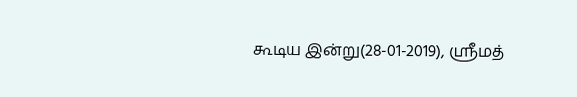கூடிய இன்று(28-01-2019), ஸ்ரீமத்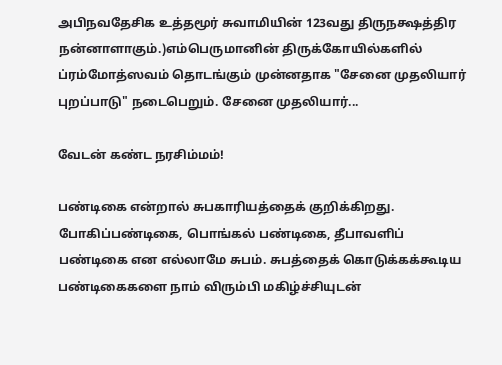அபிநவதேசிக உத்தமூர் சுவாமியின் 123வது திருநக்ஷத்திர நன்னாளாகும்.)எம்பெருமானின் திருக்கோயில்களில் ப்ரம்மோத்ஸவம் தொடங்கும் முன்னதாக "சேனை முதலியார் புறப்பாடு" நடைபெறும். சேனை முதலியார்...

வேடன் கண்ட நரசிம்மம்!

பண்டிகை என்றால் சுபகாரியத்தைக் குறிக்கிறது. போகிப்பண்டிகை, பொங்கல் பண்டிகை, தீபாவளிப் பண்டிகை என எல்லாமே சுபம். சுபத்தைக் கொடுக்கக்கூடிய பண்டிகைகளை நாம் விரும்பி மகிழ்ச்சியுடன்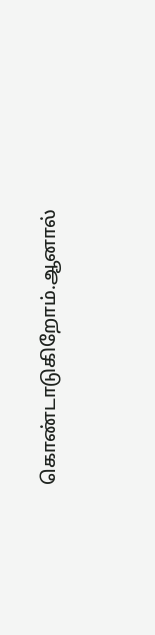கொண்டாடுகிறோம்.ஆனால்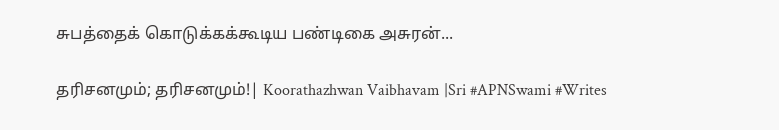சுபத்தைக் கொடுக்கக்கூடிய பண்டிகை அசுரன்...

தரிசனமும்; தரிசனமும்!| Koorathazhwan Vaibhavam |Sri #APNSwami #Writes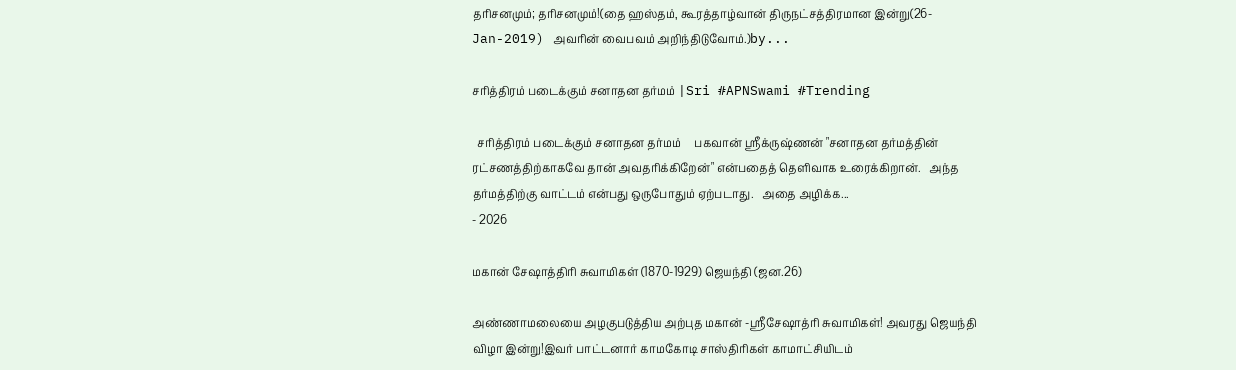தரிசனமும்; தரிசனமும்!(தை ஹஸ்தம், கூரத்தாழ்வான் திருநட்சத்திரமான இன்று(26-Jan-2019) அவரின் வைபவம் அறிந்திடுவோம்.)by...

சரித்திரம் படைக்கும் சனாதன தர்மம் |Sri #APNSwami #Trending

  சரித்திரம் படைக்கும் சனாதன தர்மம்     பகவான் ஸ்ரீக்ருஷ்ணன் "சனாதன தர்மத்தின் ரட்சணத்திற்காகவே தான் அவதரிக்கிறேன்" என்பதைத் தெளிவாக உரைக்கிறான்.   அந்த தர்மத்திற்கு வாட்டம் என்பது ஒருபோதும் ஏற்படாது.   அதை அழிக்க...
- 2026

மகான் சேஷாத்திரி சுவாமிகள் (1870-1929) ஜெயந்தி (ஜன.26)

அண்ணாமலையை அழகுபடுத்திய அற்புத மகான் -ஸ்ரீசேஷாத்ரி சுவாமிகள்! அவரது ஜெயந்தி விழா இன்று!இவர் பாட்டனார் காமகோடி சாஸ்திரிகள் காமாட்சியிடம்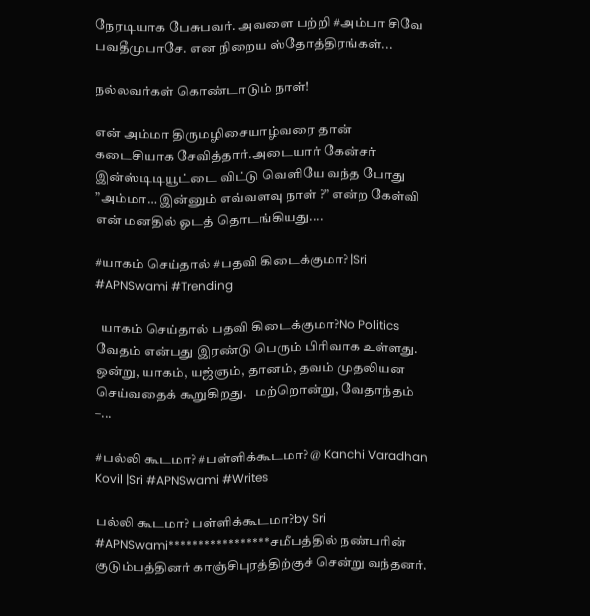நேரடியாக பேசுபவர். அவளை பற்றி #அம்பா சிவே பவதீமுபாசே. என நிறைய ஸ்தோத்திரங்கள்...

நல்லவர்கள் கொண்டாடும் நாள்!

என் அம்மா திருமழிசையாழ்வரை தான் கடைசியாக சேவித்தார்.அடையார் கேன்சர் இன்ஸ்டிடியூட்டை விட்டு வெளியே வந்த போது ”அம்மா… இன்னும் எவ்வளவு நாள் ?” என்ற கேள்வி என் மனதில் ஓடத் தொடங்கியது....

#யாகம் செய்தால் #பதவி கிடைக்குமா? |Sri #APNSwami #Trending

  யாகம் செய்தால் பதவி கிடைக்குமா?No Politics     வேதம் என்பது இரண்டு பெரும் பிரிவாக உள்ளது.   ஒன்று, யாகம், யஜ்ஞம், தானம், தவம் முதலியன செய்வதைக் கூறுகிறது.   மற்றொன்று, வேதாந்தம் –...

#பல்லி கூடமா? #பள்ளிக்கூடமா? @ Kanchi Varadhan Kovil |Sri #APNSwami #Writes

பல்லி கூடமா? பள்ளிக்கூடமா?by Sri #APNSwami*****************சமீபத்தில் நண்பரின் குடும்பத்தினர் காஞ்சிபுரத்திற்குச் சென்று வந்தனர்.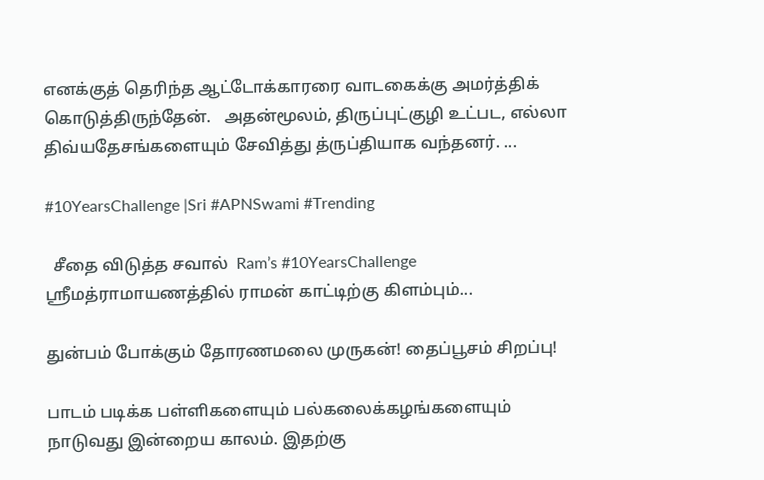எனக்குத் தெரிந்த ஆட்டோக்காரரை வாடகைக்கு அமர்த்திக் கொடுத்திருந்தேன்.   அதன்மூலம், திருப்புட்குழி உட்பட, எல்லா திவ்யதேசங்களையும் சேவித்து த்ருப்தியாக வந்தனர். ...

#10YearsChallenge |Sri #APNSwami #Trending

  சீதை விடுத்த சவால்  Ram’s #10YearsChallenge           ஸ்ரீமத்ராமாயணத்தில் ராமன் காட்டிற்கு கிளம்பும்...

துன்பம் போக்கும் தோரணமலை முருகன்! தைப்பூசம் சிறப்பு!

பாடம் படிக்க பள்ளிகளையும் பல்கலைக்கழங்களையும் நாடுவது இன்றைய காலம். இதற்கு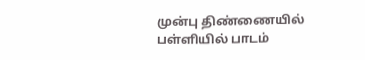முன்பு திண்ணையில் பள்ளியில் பாடம்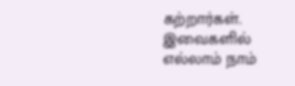கற்றார்கள். இவைகளில் எல்லாம் நாம்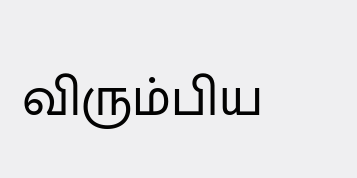விரும்பிய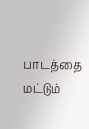பாடத்தை மட்டும்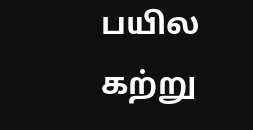பயில கற்று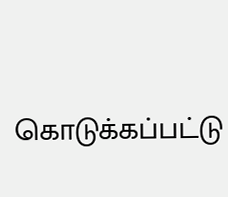கொடுக்கப்பட்டு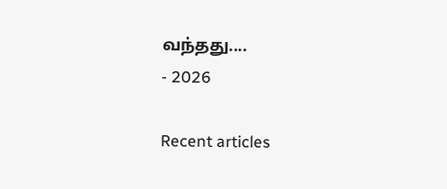வந்தது....
- 2026

Recent articles